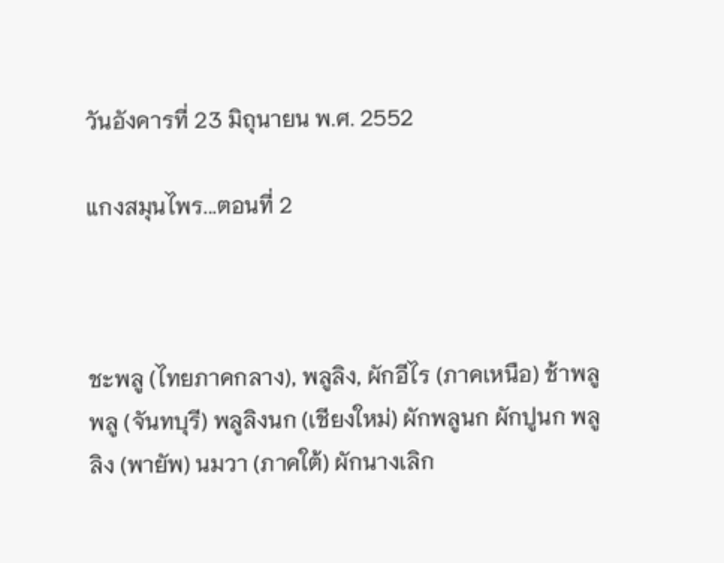วันอังคารที่ 23 มิถุนายน พ.ศ. 2552

แกงสมุนไพร...ตอนที่ 2



ชะพลู (ไทยภาคกลาง), พลูลิง, ผักอีไร (ภาคเหนือ) ช้าพลู พลู (จันทบุรี) พลูลิงนก (เชียงใหม่) ผักพลูนก ผักปูนก พลูลิง (พายัพ) นมวา (ภาคใต้) ผักนางเลิก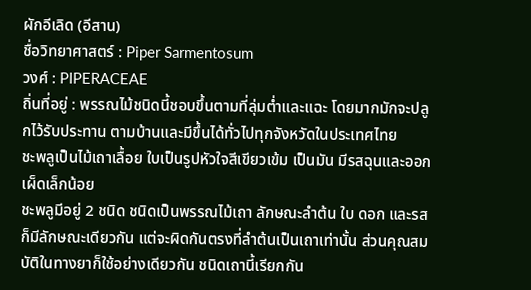ผักอีเลิด (อีสาน)
ชื่อวิทยาศาสตร์ : Piper Sarmentosum
วงศ์ : PIPERACEAE
ถิ่นที่อยู่ : พรรณไม้ชนิดนี้ชอบขึ้นตามที่ลุ่มตํ่าและแฉะ โดยมากมักจะปลูกไว้รับประทาน ตามบ้านและมีขึ้นได้ทั่วไปทุกจังหวัดในประเทศไทย
ชะพลูเป็นไม้เถาเลื้อย ใบเป็นรูปหัวใจสีเขียวเข้ม เป็นมัน มีรสฉุนและออกเผ็ดเล็กน้อย
ชะพลูมีอยู่ 2 ชนิด ชนิดเป็นพรรณไม้เถา ลักษณะลำต้น ใบ ดอก และรสก็มีลักษณะเดียวกัน แต่จะผิดกันตรงที่ลำต้นเป็นเถาเท่านั้น ส่วนคุณสมบัติในทางยาก็ใช้อย่างเดียวกัน ชนิดเถานี้เรียกกัน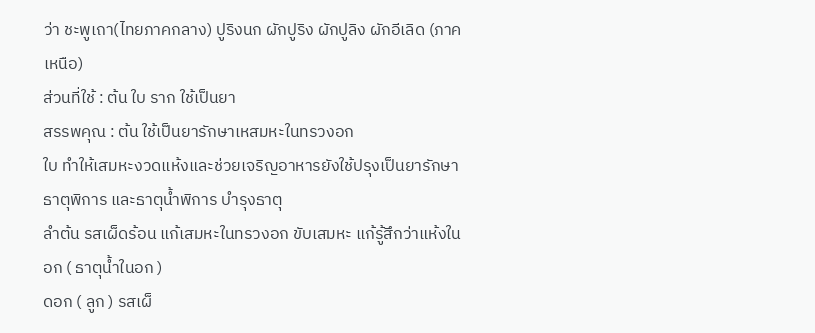ว่า ชะพูเถา(ไทยภาคกลาง) ปูริงนก ผักปูริง ผักปูลิง ผักอีเลิด (ภาคเหนือ)
ส่วนที่ใช้ : ต้น ใบ ราก ใช้เป็นยา
สรรพคุณ : ต้น ใช้เป็นยารักษาเหสมหะในทรวงอก
ใบ ทำให้เสมหะงวดแห้งและช่วยเจริญอาหารยังใช้ปรุงเป็นยารักษาธาตุพิการ และธาตุนํ้าพิการ บำรุงธาตุ
ลำต้น รสเผ็ดร้อน แก้เสมหะในทรวงอก ขับเสมหะ แก้รู้สึกว่าแห้งในอก ( ธาตุน้ำในอก )
ดอก ( ลูก ) รสเผ็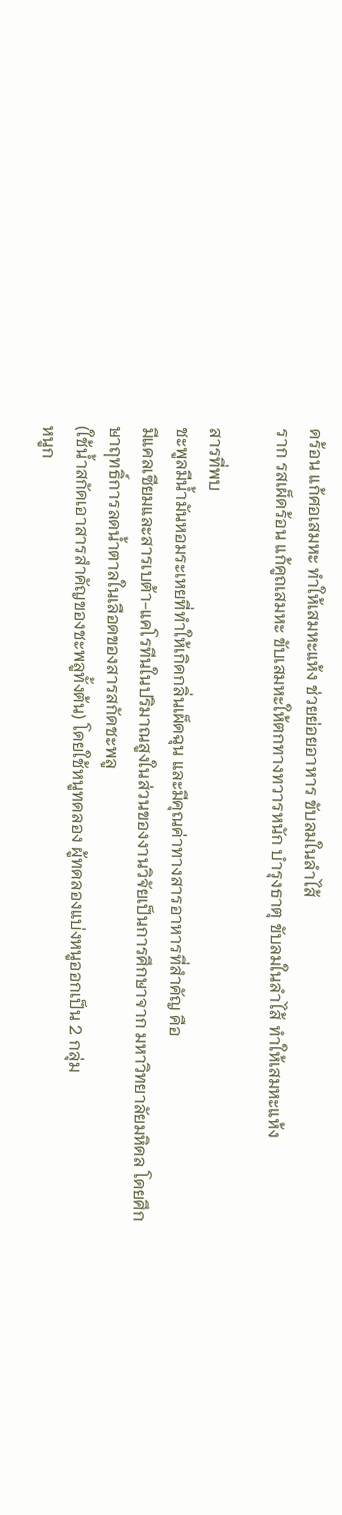ดร้อน แก้ศอเสมหะ ทำให้เสมหะแห้ง ช่วยย่อยอาหาร ขับลมในลำไส้
ราก รสเผ็ดร้อน แก้คูถเสมหะ ขับเสมหะให้ตกทางทวารหนัก บำรุงธาตุ ขับลมในลำไส้ ทำให้เสมหะแห้ง

สารที่พบ
ชะพูลมีน้ำมันหอมระเหยที่ทำให้เกิดกลิ่นเผ็ดฉุน และมีคุณค่าทางสารอาหารที่สำคัญ คือ
มีแคลเซียมและสารเบต้า-แคโรทีนในปริมาณสูงในส่วนของงานวิจัยเป็นการศึกษาจาก มหาวิทยาลัยมหิดล โดยศึกษาฤทธิ์การลดน้ำตาลในเลือดของสารสกัดชะพลู
(ใช้น้ำสกัดเอาสารสำคัญของชะพลูทั้งต้น) โดยใช้หนูทดลอง ผู้ทดลองแบ่งหนูออกเป็น 2 กลุ่ม
หนูก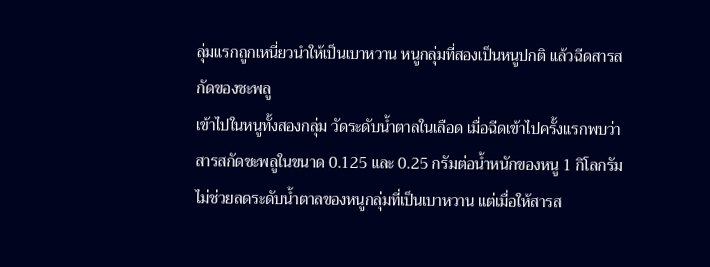ลุ่มแรกถูกเหนี่ยวนำให้เป็นเบาหวาน หนูกลุ่มที่สองเป็นหนูปกติ แล้วฉีดสารสกัดของชะพลู
เข้าไปในหนูทั้งสองกลุ่ม วัดระดับน้ำตาลในเลือด เมื่อฉีดเข้าไปครั้งแรกพบว่าสารสกัดชะพลูในขนาด 0.125 และ 0.25 กรัมต่อน้ำหนักของหนู 1 กิโลกรัม ไม่ช่วยลดระดับน้ำตาลของหนูกลุ่มที่เป็นเบาหวาน แต่เมื่อให้สารส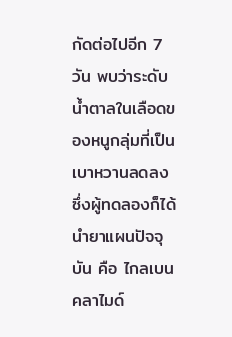กัดต่อไปอีก 7 วัน พบว่าระดับน้ำตาลในเลือดของหนูกลุ่มที่เป็นเบาหวานลดลง ซึ่งผู้ทดลองก็ได้นำยาแผนปัจจุบัน คือ ไกลเบนคลาไมด์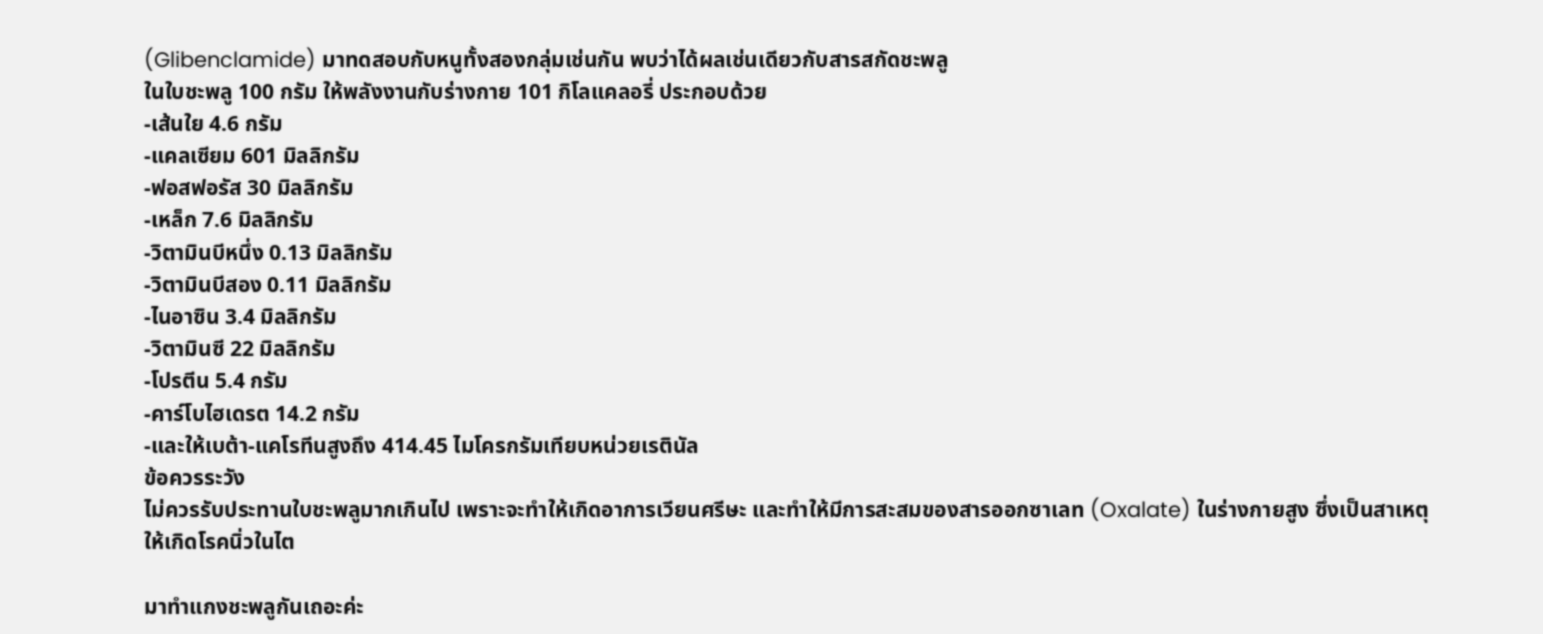(Glibenclamide) มาทดสอบกับหนูทั้งสองกลุ่มเช่นกัน พบว่าได้ผลเช่นเดียวกับสารสกัดชะพลู
ในใบชะพลู 100 กรัม ให้พลังงานกับร่างกาย 101 กิโลแคลอรี่ ประกอบด้วย
-เส้นใย 4.6 กรัม
-แคลเซียม 601 มิลลิกรัม
-ฟอสฟอรัส 30 มิลลิกรัม
-เหล็ก 7.6 มิลลิกรัม
-วิตามินบีหนึ่ง 0.13 มิลลิกรัม
-วิตามินบีสอง 0.11 มิลลิกรัม
-ไนอาซิน 3.4 มิลลิกรัม
-วิตามินซี 22 มิลลิกรัม
-โปรตีน 5.4 กรัม
-คาร์โบไฮเดรต 14.2 กรัม
-และให้เบต้า-แคโรทีนสูงถึง 414.45 ไมโครกรัมเทียบหน่วยเรตินัล
ข้อควรระวัง
ไม่ควรรับประทานใบชะพลูมากเกินไป เพราะจะทำให้เกิดอาการเวียนศรีษะ และทำให้มีการสะสมของสารออกซาเลท (Oxalate) ในร่างกายสูง ซึ่งเป็นสาเหตุให้เกิดโรคนิ่วในไต

มาทำแกงชะพลูกันเถอะค่ะ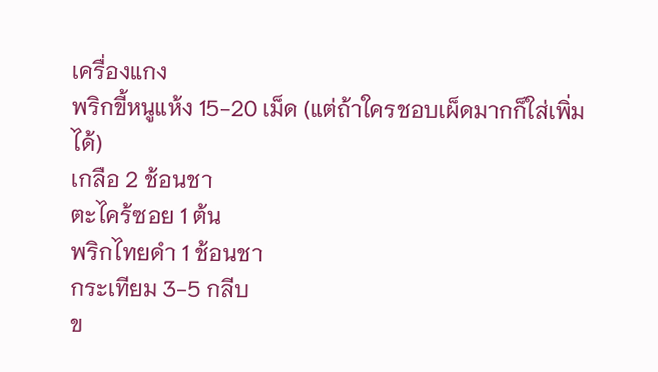เครื่องแกง
พริกขี้หนูแห้ง 15-20 เม็ด (แต่ถ้าใครชอบเผ็ดมากก็ใส่เพิ่มได้)
เกลือ 2 ช้อนชา
ตะไคร้ซอย 1 ต้น
พริกไทยดำ 1 ช้อนชา
กระเทียม 3-5 กลีบ
ข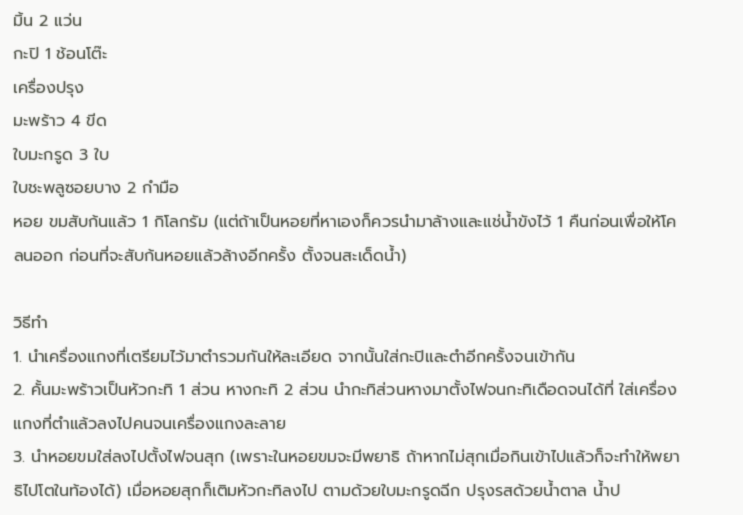มิ้น 2 แว่น
กะปิ 1 ช้อนโต๊ะ
เครื่องปรุง
มะพร้าว 4 ขีด
ใบมะกรูด 3 ใบ
ใบชะพลูซอยบาง 2 กำมือ
หอย ขมสับก้นแล้ว 1 กิโลกรัม (แต่ถ้าเป็นหอยที่หาเองก็ควรนำมาล้างและแช่น้ำขังไว้ 1 คืนก่อนเพื่อให้โคลนออก ก่อนที่จะสับก้นหอยแล้วล้างอีกครั้ง ตั้งจนสะเด็ดน้ำ)

วิธีทำ
1. นำเครื่องแกงที่เตรียมไว้มาตำรวมกันให้ละเอียด จากนั้นใส่กะปิและตำอีกครั้งจนเข้ากัน
2. คั้นมะพร้าวเป็นหัวกะทิ 1 ส่วน หางกะทิ 2 ส่วน นำกะทิส่วนหางมาตั้งไฟจนกะทิเดือดจนได้ที่ ใส่เครื่องแกงที่ตำแล้วลงไปคนจนเครื่องแกงละลาย
3. นำหอยขมใส่ลงไปตั้งไฟจนสุก (เพราะในหอยขมจะมีพยาธิ ถ้าหากไม่สุกเมื่อกินเข้าไปแล้วก็จะทำให้พยาธิไปโตในท้องได้) เมื่อหอยสุกก็เติมหัวกะทิลงไป ตามด้วยใบมะกรูดฉีก ปรุงรสด้วยน้ำตาล น้ำป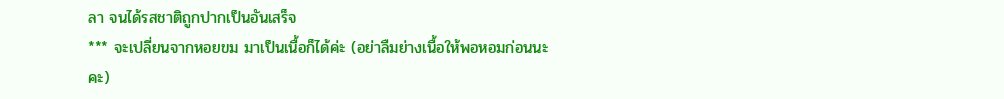ลา จนได้รสชาติถูกปากเป็นอันเสร็จ
*** จะเปลี่ยนจากหอยขม มาเป็นเนื้อก็ได้ค่ะ (อย่าลืมย่างเนื้อให้พอหอมก่อนนะคะ)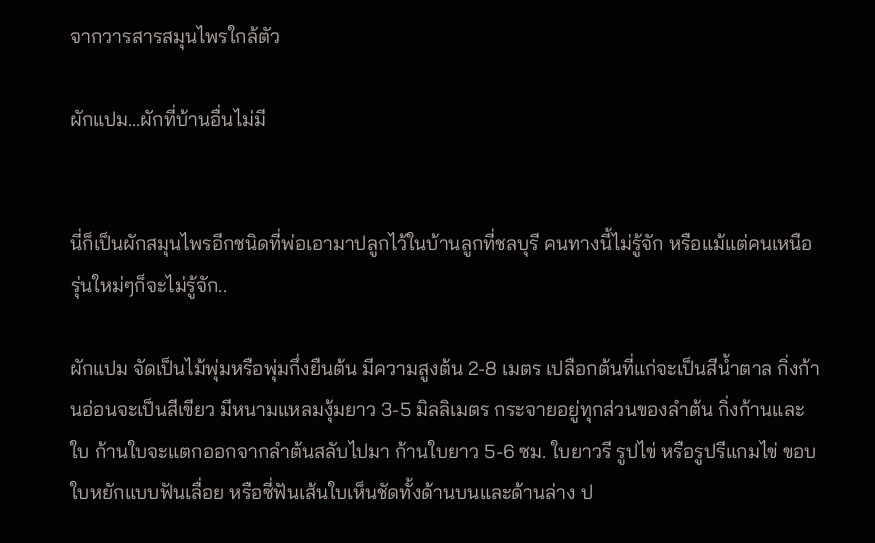จากวารสารสมุนไพรใกล้ตัว

ผักแปม...ผักที่บ้านอื่นไม่มี


นี่ก็เป็นผักสมุนไพรอีกชนิดที่พ่อเอามาปลูกไว้ในบ้านลูกที่ชลบุรี คนทางนี้ไม่รู้จัก หรือแม้แต่คนเหนือรุ่นใหม่ๆก็จะไม่รู้จัก..

ผักแปม จัดเป็นไม้พุ่มหรือพุ่มกึ่งยืนต้น มีความสูงต้น 2-8 เมตร เปลือกต้นที่แก่จะเป็นสีน้ำตาล กิ่งก้านอ่อนจะเป็นสีเขียว มีหนามแหลมงุ้มยาว 3-5 มิลลิเมตร กระจายอยู่ทุกส่วนของลำต้น กิ่งก้านและใบ ก้านใบจะแตกออกจากลำต้นสลับไปมา ก้านใบยาว 5-6 ซม. ใบยาวรี รูปไข่ หรือรูปรีแกมไข่ ขอบใบหยักแบบฟันเลื่อย หรือซี่ฟันเส้นใบเห็นชัดทั้งด้านบนและด้านล่าง ป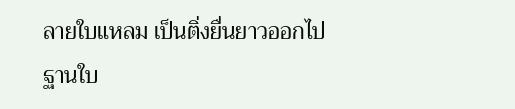ลายใบแหลม เป็นติ่งยื่นยาวออกไป ฐานใบ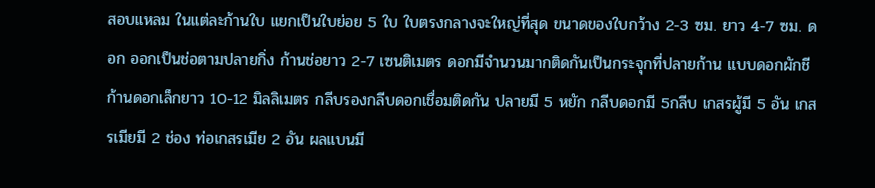สอบแหลม ในแต่ละก้านใบ แยกเป็นใบย่อย 5 ใบ ใบตรงกลางจะใหญ่ที่สุด ขนาดของใบกว้าง 2-3 ซม. ยาว 4-7 ซม. ดอก ออกเป็นช่อตามปลายกิ่ง ก้านช่อยาว 2-7 เซนติเมตร ดอกมีจำนวนมากติดกันเป็นกระจุกที่ปลายก้าน แบบดอกผักชี ก้านดอกเล็กยาว 10-12 มิลลิเมตร กลีบรองกลีบดอกเชื่อมติดกัน ปลายมี 5 หยัก กลีบดอกมี 5กลีบ เกสรผู้มี 5 อัน เกสรเมียมี 2 ช่อง ท่อเกสรเมีย 2 อัน ผลแบนมี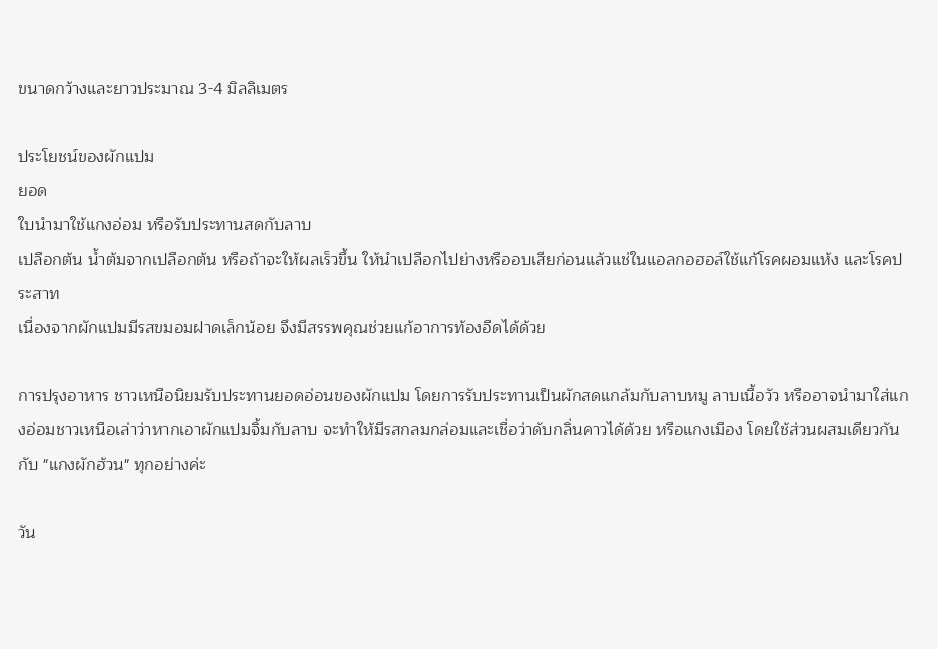ขนาดกว้างและยาวประมาณ 3-4 มิลลิเมตร

ประโยชน์ของผักแปม
ยอด
ใบนำมาใช้แกงอ่อม หรือรับประทานสดกับลาบ
เปลือกต้น น้ำต้มจากเปลือกต้น หรือถ้าจะให้ผลเร็วขึ้น ให้นำเปลือกไปย่างหรืออบเสียก่อนแล้วแช่ในแอลกอฮอล์ใช้แก้โรคผอมแห้ง และโรคประสาท
เนื่องจากผักแปมมีรสขมอมฝาดเล็กน้อย จึงมีสรรพคุณช่วยแก้อาการท้องอืดได้ด้วย

การปรุงอาหาร ชาวเหนือนิยมรับประทานยอดอ่อนของผักแปม โดยการรับประทานเป็นผักสดแกล้มกับลาบหมู ลาบเนื้อวัว หรืออาจนำมาใส่แกงอ่อมชาวเหนือเล่าว่าหากเอาผักแปมจิ้มกับลาบ จะทำให้มีรสกลมกล่อมและเชื่อว่าดับกลิ่นคาวได้ด้วย หรือแกงเมือง โดยใช้ส่วนผสมเดียวกันกับ "แกงผักฮ้วน" ทุกอย่างค่ะ

วัน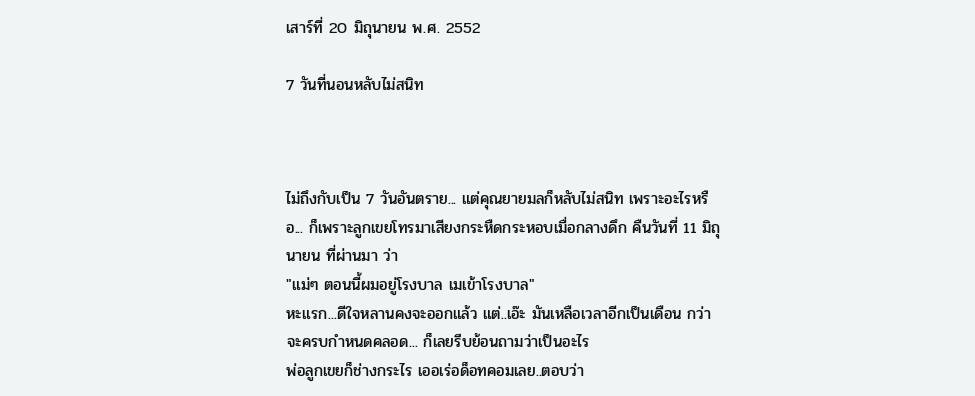เสาร์ที่ 20 มิถุนายน พ.ศ. 2552

7 วันที่นอนหลับไม่สนิท



ไม่ถึงกับเป็น 7 วันอันตราย... แต่คุณยายมลก็หลับไม่สนิท เพราะอะไรหรือ... ก็เพราะลูกเขยโทรมาเสียงกระหืดกระหอบเมื่อกลางดึก คืนวันที่ 11 มิถุนายน ที่ผ่านมา ว่า
"แม่ๆ ตอนนี้ผมอยู่โรงบาล เมเข้าโรงบาล"
หะแรก...ดีใจหลานคงจะออกแล้ว แต่..เอ๊ะ มันเหลือเวลาอีกเป็นเดือน กว่าจะครบกำหนดคลอด... ก็เลยรีบย้อนถามว่าเป็นอะไร
พ่อลูกเขยก็ช่างกระไร เออเร่อด็อทคอมเลย..ตอบว่า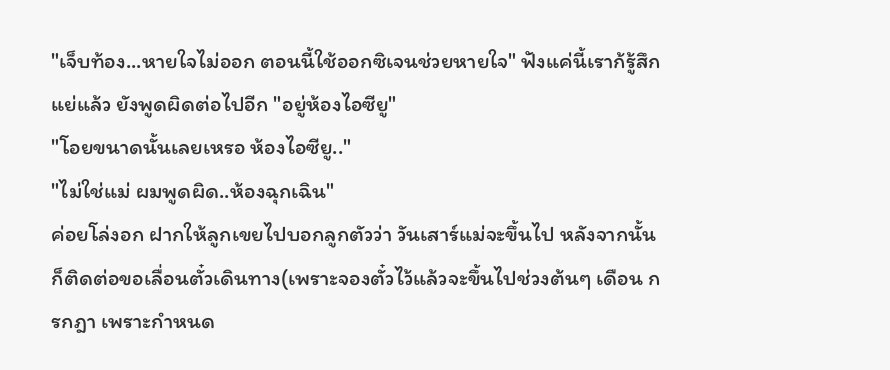"เจ็บท้อง...หายใจไม่ออก ตอนนี้ใช้ออกซิเจนช่วยหายใจ" ฟังแค่นี้เราก้รู้สึกแย่แล้ว ยังพูดผิดต่อไปอีก "อยู่ห้องไอซียู"
"โอยขนาดนั้นเลยเหรอ ห้องไอซียู.."
"ไม่ใช่แม่ ผมพูดผิด..ห้องฉุกเฉิน"
ค่อยโล่งอก ฝากให้ลูกเขยไปบอกลูกตัวว่า วันเสาร์แม่จะขึ้นไป หลังจากนั้นก็ติดต่อขอเลื่อนตั๋วเดินทาง(เพราะจองตั๋วไว้แล้วจะขึ้นไปช่วงต้นๆ เดือน กรกฎา เพราะกำหนด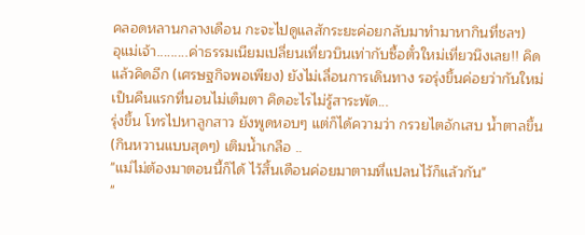คลอดหลานกลางเดือน กะจะไปดูแลสักระยะค่อยกลับมาทำมาหากินที่ชลฯ)
อุแม่เจ้า.........ค่าธรรมเนียมเปลี่ยนเที่ยวบินเท่ากับซื้อตั๋วใหม่เที่ยวนึงเลย!! คิดแล้วคิดอีก (เศรษฐกิจพอเพียง) ยังไม่เลื่อนการเดินทาง รอรุ่งขึ้นค่อยว่ากันใหม่
เป็นคืนแรกที่นอนไม่เต็มตา คิดอะไรไม่รู้สาระพัด...
รุ่งขึ้น โทรไปหาลูกสาว ยังพูดหอบๆ แต่ก็ได้ความว่า กรวยไตอักเสบ น้ำตาลขึ้น (กินหวานแบบสุดๆ) เติมน้ำเกลือ ..
"แม่ไม่ต้องมาตอนนี้ก็ได้ ไว้สิ้นเดือนค่อยมาตามที่แปลนไว้ก็แล้วกัน"
"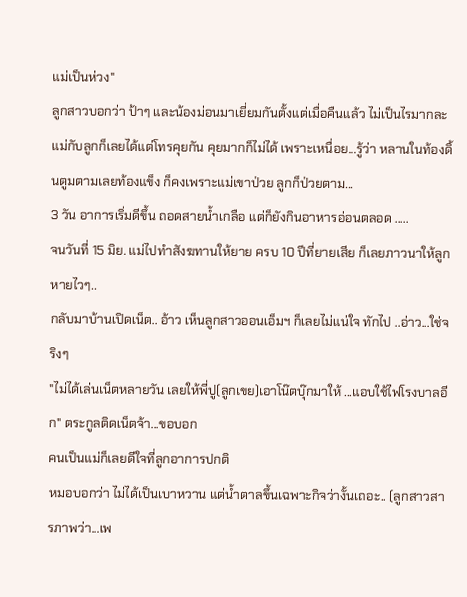แม่เป็นห่วง"
ลูกสาวบอกว่า ป้าๆ และน้องม่อนมาเยี่ยมกันตั้งแต่เมื่อคืนแล้ว ไม่เป็นไรมากละ
แม่กับลูกก็เลยได้แต่โทรคุยกัน คุยมากก็ไม่ได้ เพราะเหนื่อย...รู้ว่า หลานในท้องดิ้นตูมตามเลยท้องแข็ง ก็คงเพราะแม่เขาป่วย ลูกก็ป่วยตาม...
3 วัน อาการเริ่มดีขึ้น ถอดสายน้ำเกลือ แต่ก็ยังกินอาหารอ่อนตลอด .....
จนวันที่ 15 มิย. แม่ไปทำสังฆทานให้ยาย ครบ 10 ปีที่ยายเสีย ก็เลยภาวนาให้ลูกหายไวๆ..
กลับมาบ้านเปิดเน็ต.. อ้าว เห็นลูกสาวออนเอ็มฯ ก็เลยไม่แน่ใจ ทักไป ..อ่าว...ใช่จริงๆ
"ไม่ได้เล่นเน็ตหลายวัน เลยให้พี่ปู(ลูกเขย)เอาโน๊ตบุ๊กมาให้ ...แอบใช้ไฟโรงบาลอีก" ตระกูลติดเน็ตจ้า...ขอบอก
คนเป็นแม่ก็เลยดีใจที่ลูกอาการปกติ
หมอบอกว่า ไม่ได้เป็นเบาหวาน แต่น้ำตาลขึ้นเฉพาะกิจว่างั้นเถอะ.. (ลูกสาวสารภาพว่า...เพ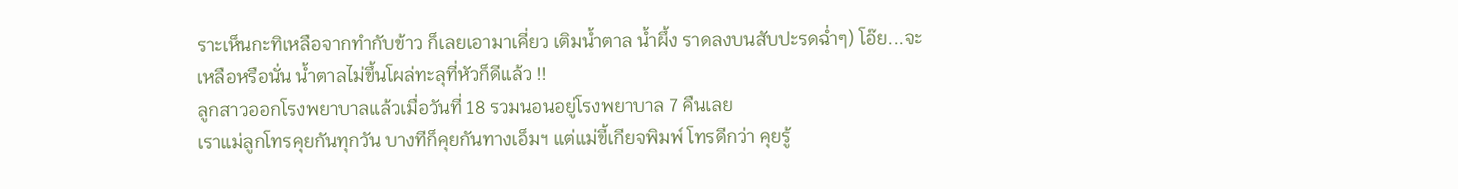ราะเห็นกะทิเหลือจากทำกับข้าว ก็เลยเอามาเคี่ยว เติมน้ำตาล น้ำผึ้ง ราดลงบนสับปะรดฉ่ำๆ) โอ๊ย...จะเหลือหรือนั่น น้ำตาลไม่ขึ้นโผล่ทะลุที่หัวก็ดีแล้ว !!
ลูกสาวออกโรงพยาบาลแล้วเมื่อวันที่ 18 รวมนอนอยู่โรงพยาบาล 7 คืนเลย
เราแม่ลูกโทรคุยกันทุกวัน บางทีก็คุยกันทางเอ็มฯ แต่แม่ขี้เกียจพิมพ์ โทรดีกว่า คุยรู้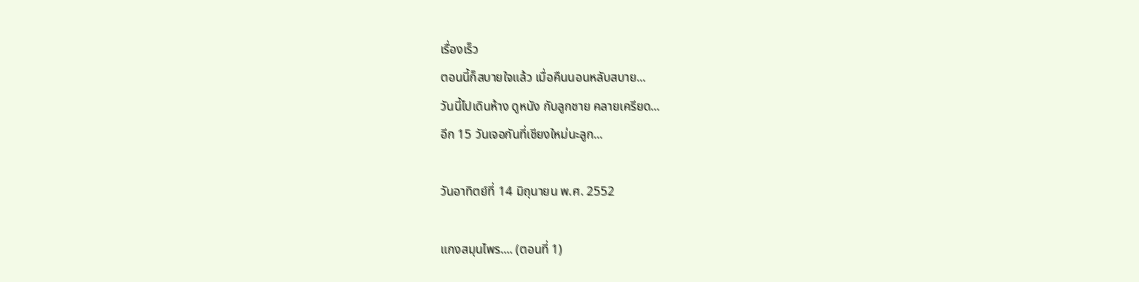เรื่องเร็ว
ตอนนี้ก็สบายใจแล้ว เมื่อคืนนอนหลับสบาย...
วันนี้ไปเดินห้าง ดูหนัง กับลูกชาย คลายเครียด...
อีก 15 วันเจอกันที่เชียงใหม่นะลูก...

วันอาทิตย์ที่ 14 มิถุนายน พ.ศ. 2552

แกงสมุนไพร.... (ตอนที่ 1)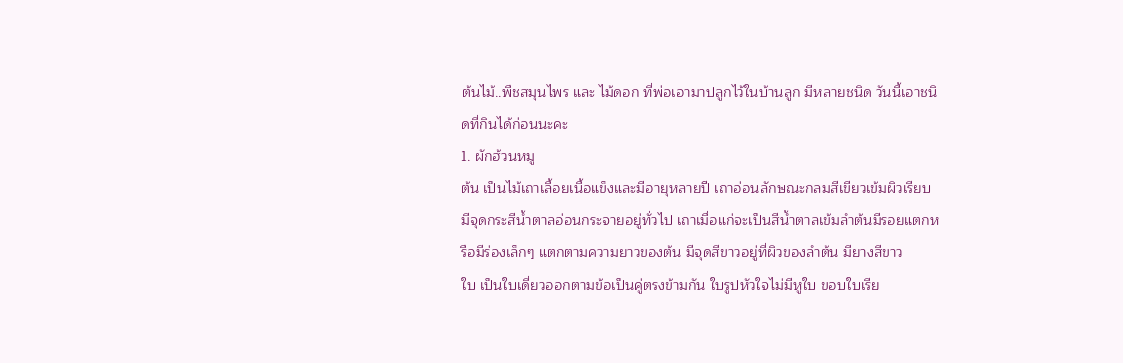ต้นไม้..พืชสมุนไพร และ ไม้ดอก ที่พ่อเอามาปลูกไว้ในบ้านลูก มีหลายชนิด วันนี้เอาชนิดที่กินได้ก่อนนะคะ
1. ผักฮ้วนหมู
ต้น เป็นไม้เถาเลื้อยเนื้อแข็งและมีอายุหลายปี เถาอ่อนลักษณะกลมสีเขียวเข้มผิวเรียบ มีจุดกระสีน้ำตาลอ่อนกระจายอยู่ทั่วไป เถาเมื่อแก่จะเป็นสีน้ำตาลเข้มลำต้นมีรอยแตกหรือมีร่องเล็กๆ แตกตามความยาวของต้น มีจุดสีขาวอยู่ที่ผิวของลำต้น มียางสีขาว
ใบ เป็นใบเดี่ยวออกตามข้อเป็นคู่ตรงข้ามกัน ใบรูปหัวใจไม่มีหูใบ ขอบใบเรีย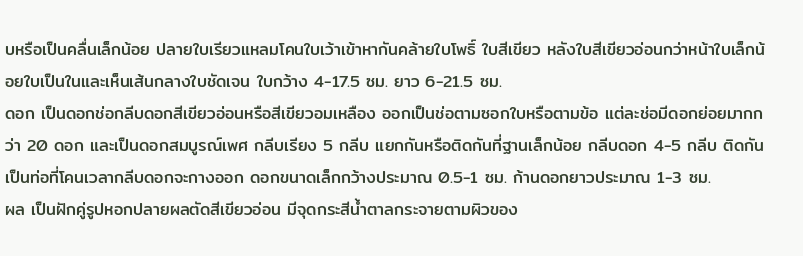บหรือเป็นคลื่นเล็กน้อย ปลายใบเรียวแหลมโคนใบเว้าเข้าหากันคล้ายใบโพธิ์ ใบสีเขียว หลังใบสีเขียวอ่อนกว่าหน้าใบเล็กน้อยใบเป็นในและเห็นเส้นกลางใบชัดเจน ใบกว้าง 4-17.5 ซม. ยาว 6-21.5 ซม.
ดอก เป็นดอกช่อกลีบดอกสีเขียวอ่อนหรือสีเขียวอมเหลือง ออกเป็นช่อตามซอกใบหรือตามข้อ แต่ละช่อมีดอกย่อยมากกว่า 20 ดอก และเป็นดอกสมบูรณ์เพศ กลีบเรียง 5 กลีบ แยกกันหรือติดกันที่ฐานเล็กน้อย กลีบดอก 4-5 กลีบ ติดกันเป็นท่อที่โคนเวลากลีบดอกจะกางออก ดอกขนาดเล็กกว้างประมาณ 0.5-1 ซม. ก้านดอกยาวประมาณ 1-3 ซม.
ผล เป็นฝักคู่รูปหอกปลายผลตัดสีเขียวอ่อน มีจุดกระสีน้ำตาลกระจายตามผิวของ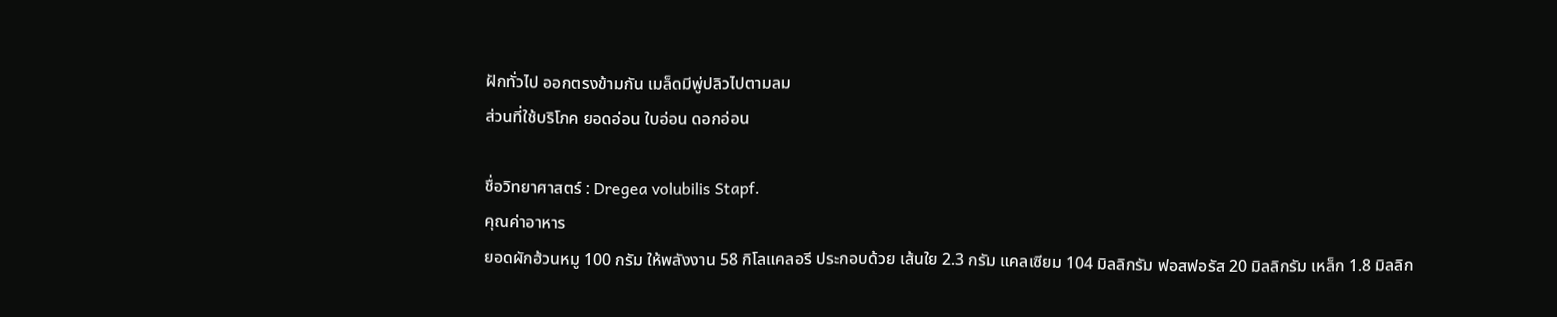ฝักทั่วไป ออกตรงข้ามกัน เมล็ดมีพู่ปลิวไปตามลม
ส่วนที่ใช้บริโภค ยอดอ่อน ใบอ่อน ดอกอ่อน

ชื่อวิทยาศาสตร์ : Dregea volubilis Stapf.
คุณค่าอาหาร
ยอดผักฮ้วนหมู 100 กรัม ให้พลังงาน 58 กิโลแคลอรี ประกอบด้วย เส้นใย 2.3 กรัม แคลเซียม 104 มิลลิกรัม ฟอสฟอรัส 20 มิลลิกรัม เหล็ก 1.8 มิลลิก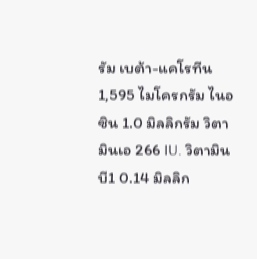รัม เบต้า-แคโรทีน 1,595 ไมโครกรัม ไนอซิน 1.0 มิลลิกรัม วิตามินเอ 266 IU. วิตามินบี1 0.14 มิลลิก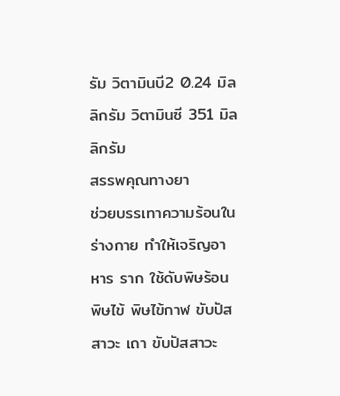รัม วิตามินบี2 0.24 มิลลิกรัม วิตามินซี 351 มิลลิกรัม
สรรพคุณทางยา
ช่วยบรรเทาความร้อนในร่างกาย ทำให้เจริญอาหาร ราก ใช้ดับพิษร้อน พิษไข้ พิษไข้กาฬ ขับปัสสาวะ เถา ขับปัสสาวะ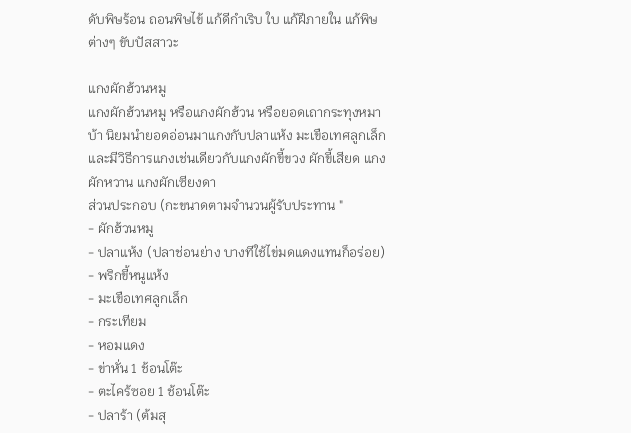ดับพิษร้อน ถอนพิษไข้ แก้ดีกำเริบ ใบ แก้ฝีภายใน แก้พิษต่างๆ ขับปัสสาวะ

แกงผักฮ้วนหมู
แกงผักฮ้วนหมู หรือแกงผักฮ้วน หรือยอดเถากระทุงหมาบ้า นิยมนำยอดอ่อนมาแกงกับปลาแห้ง มะเขือเทศลูกเล็ก และมีวิธีการแกงเช่นเดียวกับแกงผักขี้ขวง ผักขี้เสียด แกงผักหวาน แกงผักเซียงดา
ส่วนประกอบ (กะขนาดตามจำนวนผู้รับประทาน "
- ผักฮ้วนหมู
- ปลาแห้ง (ปลาช่อนย่าง บางทีใช้ไข่มดแดงแทนก็อร่อย)
- พริกขี้หนูแห้ง
- มะเขือเทศลูกเล็ก
- กระเทียม
- หอมแดง
- ข่าหั่น 1 ช้อนโต๊ะ
- ตะไคร้ซอย 1 ช้อนโต๊ะ
- ปลาร้า (ต้มสุ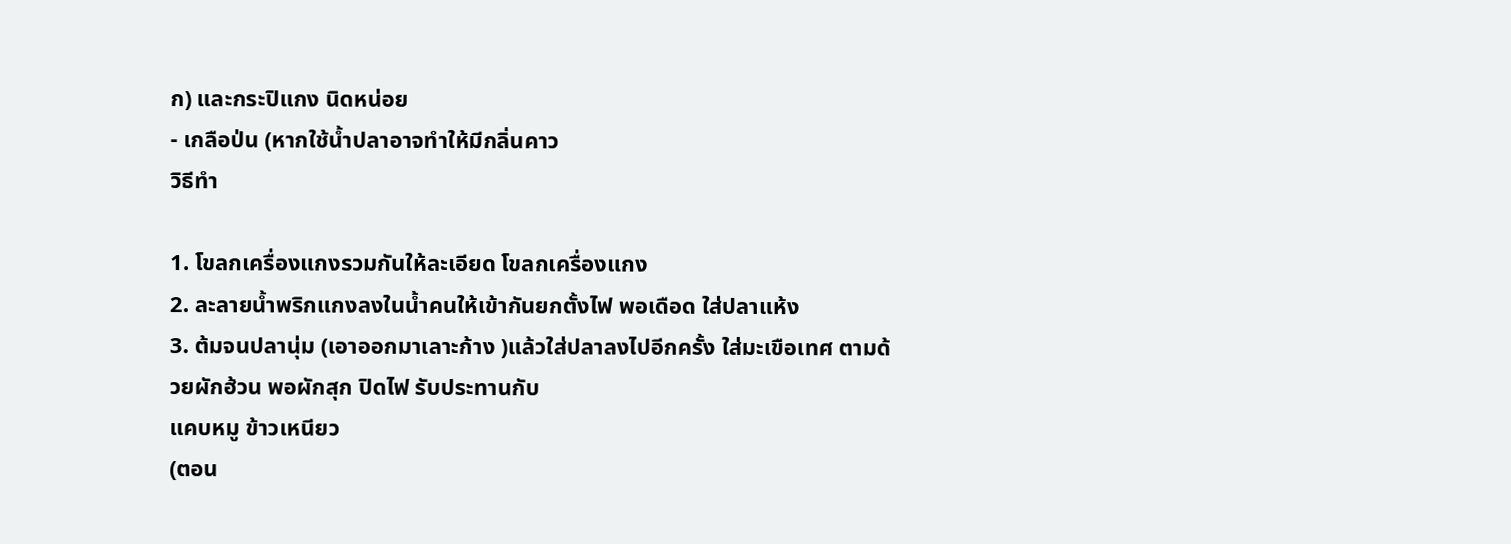ก) และกระปิแกง นิดหน่อย
- เกลือป่น (หากใช้น้ำปลาอาจทำให้มีกลิ่นคาว
วิธีทำ

1. โขลกเครื่องแกงรวมกันให้ละเอียด โขลกเครื่องแกง
2. ละลายน้ำพริกแกงลงในน้ำคนให้เข้ากันยกตั้งไฟ พอเดือด ใส่ปลาแห้ง
3. ต้มจนปลานุ่ม (เอาออกมาเลาะก้าง )แล้วใส่ปลาลงไปอีกครั้ง ใส่มะเขือเทศ ตามด้วยผักฮ้วน พอผักสุก ปิดไฟ รับประทานกับ
แคบหมู ข้าวเหนียว
(ตอน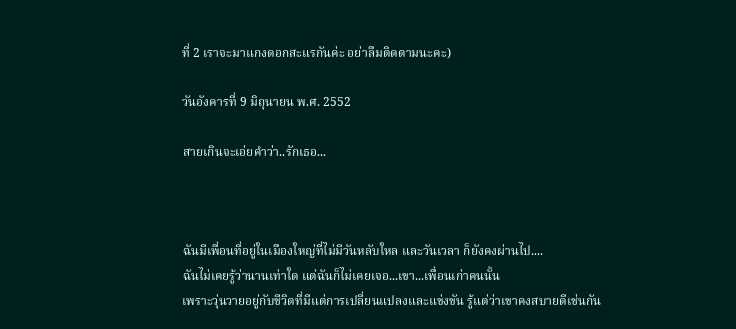ที่ 2 เราจะมาแกงดอกสะแรกันค่ะ อย่าลืมติดตามนะคะ)

วันอังคารที่ 9 มิถุนายน พ.ศ. 2552

สายเกินจะเอ่ยคำว่า..รักเธอ...



ฉันมีเพื่อนที่อยู่ในเมืองใหญ่ที่ไม่มีวันหลับใหล และวันเวลา ก็ยังคงผ่านไป....
ฉันไม่เคยรู้ว่านานเท่าใด แต่ฉันก็ไม่เคยเจอ...เขา...เพื่อนเก่าคนนั้น
เพราะวุ่นวายอยู่กับชีวิตที่มีแต่การเปลี่ยนแปลงและแข่งขัน รู้แต่ว่าเขาคงสบายดีเช่นกัน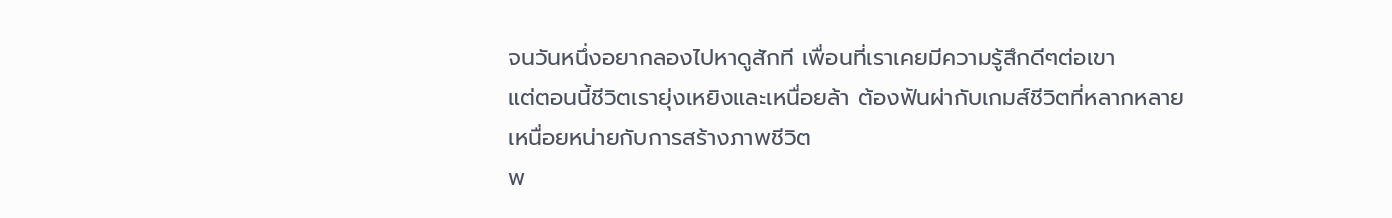จนวันหนึ่งอยากลองไปหาดูสักที เพื่อนที่เราเคยมีความรู้สึกดีๆต่อเขา
แต่ตอนนี้ชีวิตเรายุ่งเหยิงและเหนื่อยล้า ต้องฟันผ่ากับเกมส์ชีวิตที่หลากหลาย
เหนื่อยหน่ายกับการสร้างภาพชีวิต
พ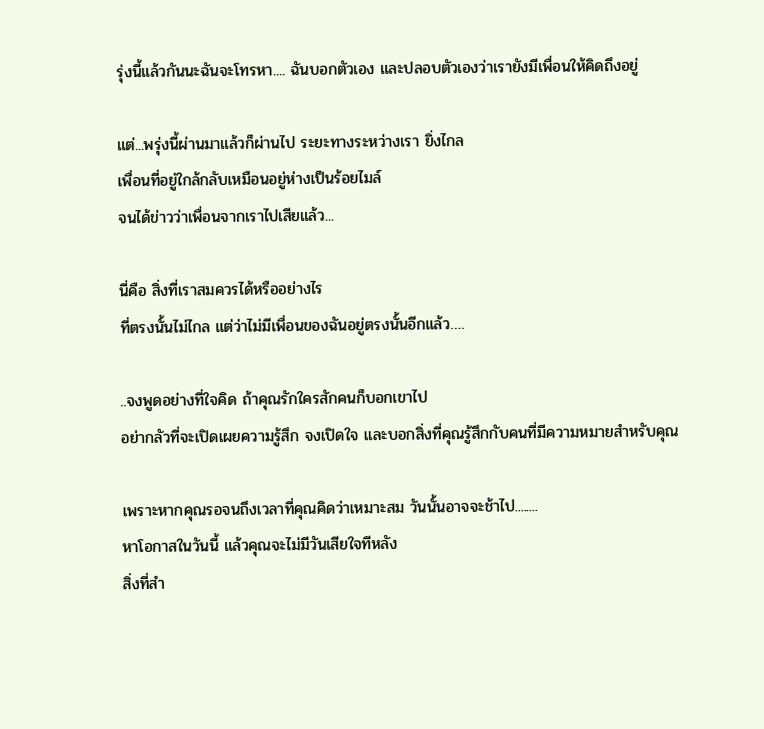รุ่งนี้แล้วกันนะฉันจะโทรหา.... ฉันบอกตัวเอง และปลอบตัวเองว่าเรายังมีเพื่อนให้คิดถึงอยู่

แต่...พรุ่งนี้ผ่านมาแล้วก็ผ่านไป ระยะทางระหว่างเรา ยิ่งไกล
เพื่อนที่อยู่ใกล้กลับเหมือนอยู่ห่างเป็นร้อยไมล์
จนได้ข่าวว่าเพื่อนจากเราไปเสียแล้ว...

นี่คือ สิ่งที่เราสมควรได้หรืออย่างไร
ที่ตรงนั้นไม่ไกล แต่ว่าไม่มีเพื่อนของฉันอยู่ตรงนั้นอีกแล้ว….

..จงพูดอย่างที่ใจคิด ถ้าคุณรักใครสักคนก็บอกเขาไป
อย่ากลัวที่จะเปิดเผยความรู้สึก จงเปิดใจ และบอกสิ่งที่คุณรู้สึกกับคนที่มีความหมายสำหรับคุณ

เพราะหากคุณรอจนถึงเวลาที่คุณคิดว่าเหมาะสม วันนั้นอาจจะช้าไป........
หาโอกาสในวันนี้ แล้วคุณจะไม่มีวันเสียใจทีหลัง
สิ่งที่สำ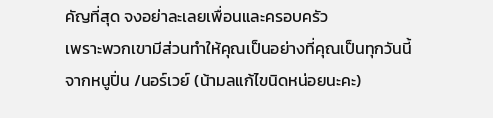คัญที่สุด จงอย่าละเลยเพื่อนและครอบครัว
เพราะพวกเขามีส่วนทำให้คุณเป็นอย่างที่คุณเป็นทุกวันนี้
จากหนูปิ่น /นอร์เวย์ (น้ามลแก้ไขนิดหน่อยนะคะ)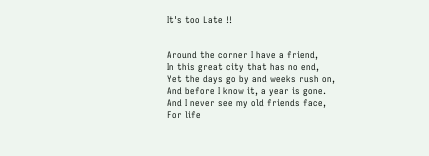It's too Late !!


Around the corner I have a friend,
In this great city that has no end,
Yet the days go by and weeks rush on,
And before I know it, a year is gone.
And I never see my old friends face,
For life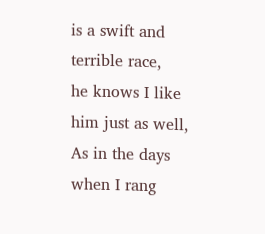is a swift and terrible race,
he knows I like him just as well,
As in the days when I rang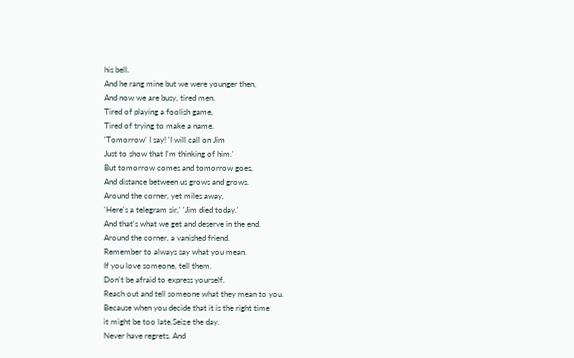his bell.
And he rang mine but we were younger then,
And now we are busy, tired men.
Tired of playing a foolish game,
Tired of trying to make a name.
'Tomorrow' I say! 'I will call on Jim
Just to show that I'm thinking of him.'
But tomorrow comes and tomorrow goes,
And distance between us grows and grows.
Around the corner, yet miles away,
'Here's a telegram sir,' 'Jim died today.'
And that's what we get and deserve in the end.
Around the corner, a vanished friend.
Remember to always say what you mean.
If you love someone, tell them.
Don't be afraid to express yourself.
Reach out and tell someone what they mean to you.
Because when you decide that it is the right time
it might be too late.Seize the day.
Never have regrets. And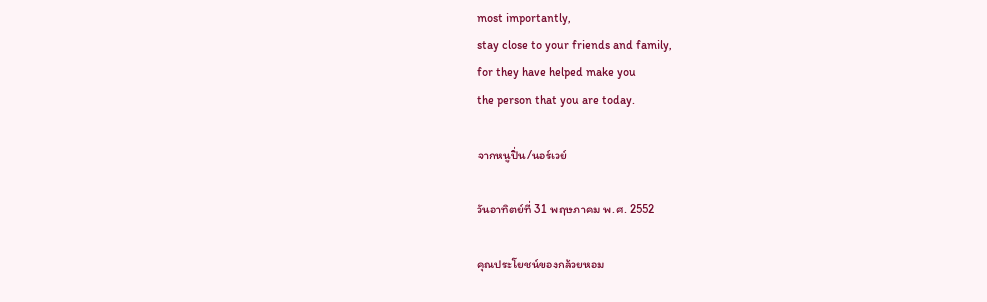most importantly,
stay close to your friends and family,
for they have helped make you
the person that you are today.

จากหนูปิ่น/นอร์เวย์

วันอาทิตย์ที่ 31 พฤษภาคม พ.ศ. 2552

คุณประโยชน์ของกล้วยหอม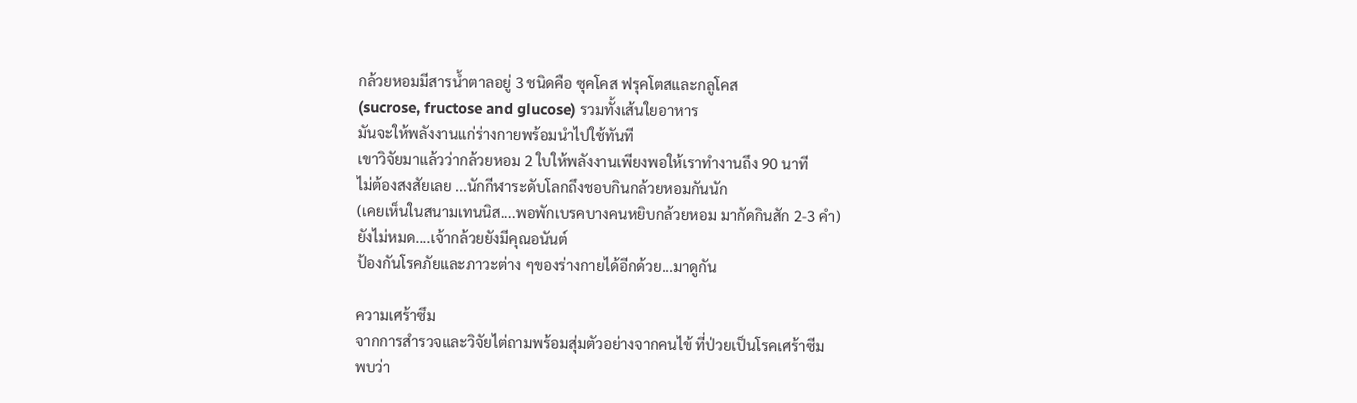กล้วยหอมมีสารน้ำตาลอยู่ 3 ชนิดคือ ซุคโคส ฟรุคโตสและกลูโคส
(sucrose, fructose and glucose) รวมทั้งเส้นใยอาหาร
มันจะให้พลังงานแก่ร่างกายพร้อมนำไปใช้ทันที
เขาวิจัยมาแล้วว่ากล้วยหอม 2 ใบให้พลังงานเพียงพอให้เราทำงานถึง 90 นาที
ไม่ต้องสงสัยเลย ...นักกีฬาระดับโลกถึงชอบกินกล้วยหอมกันนัก
(เคยเห็นในสนามเทนนิส....พอพักเบรคบางคนหยิบกล้วยหอม มากัดกินสัก 2-3 คำ)
ยังไม่หมด....เจ้ากล้วยยังมีคุณอนันต์
ป้องกันโรคภัยและภาวะต่าง ๆของร่างกายได้อีกด้วย...มาดูกัน

ความเศร้าซึม
จากการสำรวจและวิจัยไต่ถามพร้อมสุ่มตัวอย่างจากคนไข้ ที่ป่วยเป็นโรคเศร้าซีม
พบว่า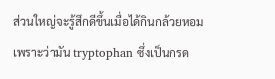ส่วนใหญ่จะรู้สึกดีขึ้นเมื่อได้กินกล้วยหอม
เพราะว่ามัน tryptophan ซึ่งเป็นกรด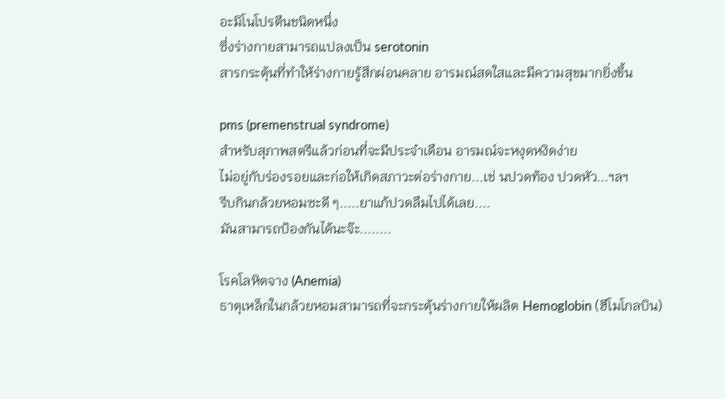อะมิโนโปรตีนชนิดหนึ่ง
ซึ่งร่างกายสามารถแปลงเป็น serotonin
สารกระตุ้นที่ทำให้ร่างกายรู้สึกผ่อนคลาย อารมณ์สดใสและมีความสุขมากยิ่งขึ้น

pms (premenstrual syndrome)
สำหรับสุภาพสตรีแล้วก่อนที่จะมีประจำเดือน อารมณ์จะหงุดหงิดง่าย
ไม่อยู่กับร่องรอยและก่อให้เกิดสภาวะต่อร่างกาย...เช่ นปวดท้อง ปวดหัว...ฯลฯ
รีบกินกล้วยหอมซะดี ๆ.....ยาแก้ปวดลืมไปได้เลย....
มันสามารถป้องกันได้นะจ๊ะ........

โรคโลหิตจาง (Anemia)
ธาตุเหล็กในกล้วยหอมสามารถที่จะกระตุ้นร่างกายให้ผลิต Hemoglobin (ฮีโมโกลบิน)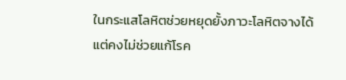ในกระแสโลหิตช่วยหยุดยั้งภาวะโลหิตจางได้
แต่คงไม่ช่วยแก้โรค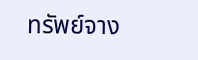ทรัพย์จาง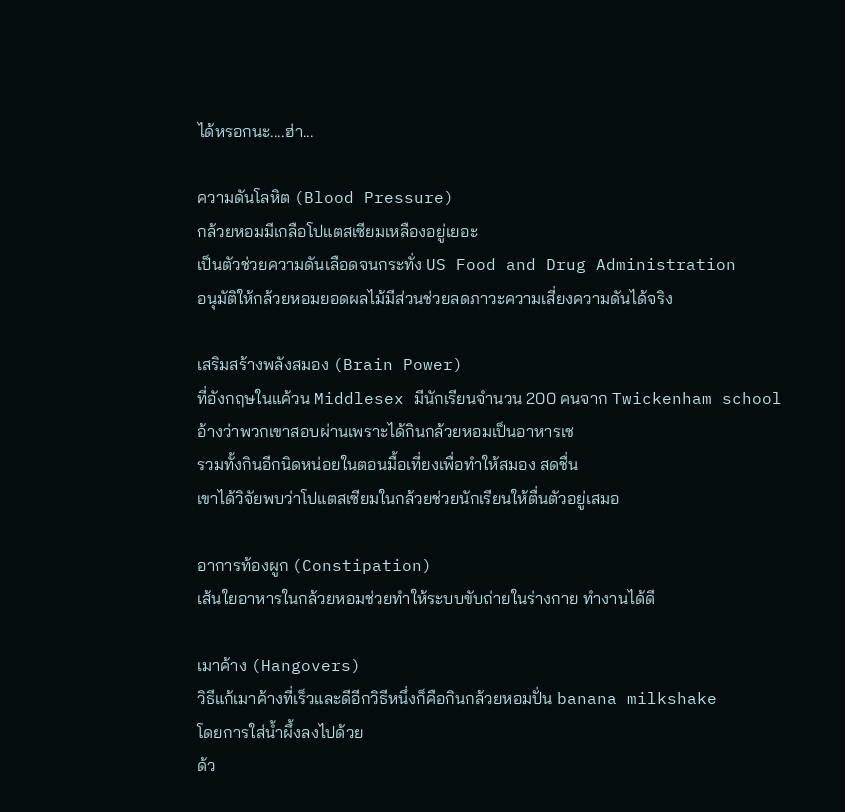ได้หรอกนะ....ฮ่า...

ความดันโลหิต (Blood Pressure)
กล้วยหอมมีเกลือโปแตสเซียมเหลืองอยู่เยอะ
เป็นตัวช่วยความดันเลือดจนกระทั่ง US Food and Drug Administration
อนุมัติให้กล้วยหอมยอดผลไม้มีส่วนช่วยลดภาวะความเสี่ยงความดันได้จริง

เสริมสร้างพลังสมอง (Brain Power)
ที่อังกฤษในแค้วน Middlesex มีนักเรียนจำนวน 200 คนจาก Twickenham school
อ้างว่าพวกเขาสอบผ่านเพราะได้กินกล้วยหอมเป็นอาหารเช
รวมทั้งกินอีกนิดหน่อยในตอนมื้อเที่ยงเพื่อทำให้สมอง สดชื่น
เขาได้วิจัยพบว่าโปแตสเซียมในกล้วยช่วยนักเรียนให้ตื่นตัวอยู่เสมอ

อาการท้องผูก (Constipation)
เส้นใยอาหารในกล้วยหอมช่วยทำให้ระบบขับถ่ายในร่างกาย ทำงานได้ดี

เมาค้าง (Hangovers)
วิธีแก้เมาค้างที่เร็วและดีอีกวิธีหนึ่งก็คือกินกล้วยหอมปั่น banana milkshake
โดยการใส่น้ำผึ้งลงไปด้วย
ด้ว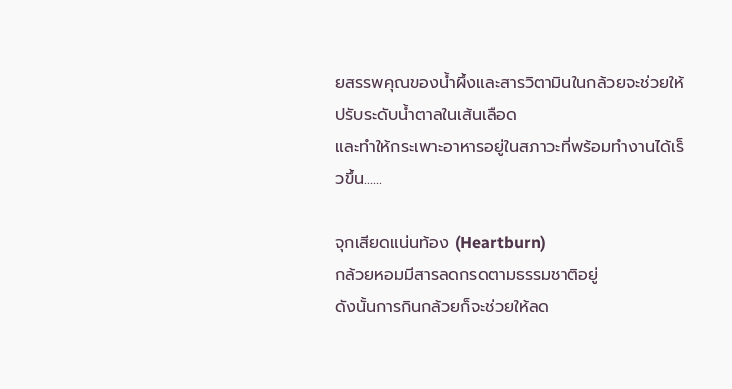ยสรรพคุณของน้ำผึ้งและสารวิตามินในกล้วยจะช่วยให้ ปรับระดับน้ำตาลในเส้นเลือด
และทำให้กระเพาะอาหารอยู่ในสภาวะที่พร้อมทำงานได้เร็ วขึ้น......

จุกเสียดแน่นท้อง (Heartburn)
กล้วยหอมมีสารลดกรดตามธรรมชาติอยู่
ดังนั้นการกินกล้วยก็จะช่วยให้ลด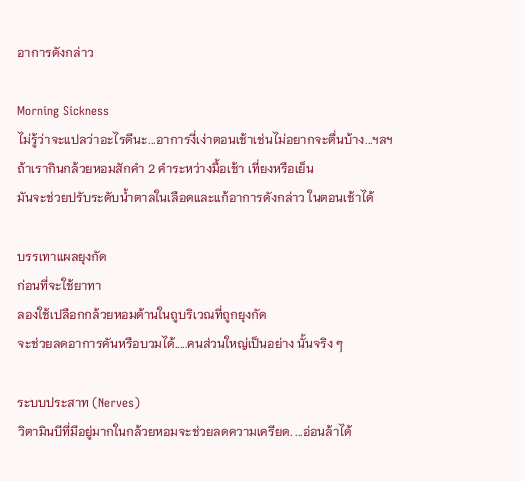อาการดังกล่าว

Morning Sickness
ไม่รู้ว่าจะแปลว่าอะไรดีนะ...อาการงี่เง่าตอนเช้าเช่นไม่อยากจะตื่นบ้าง...ฯลฯ
ถ้าเรากินกล้วยหอมสักคำ 2 คำระหว่างมื้อเช้า เที่ยงหรือเย็น
มันจะช่วยปรับระดับน้ำตาลในเลือดและแก้อาการดังกล่าว ในตอนเช้าได้

บรรเทาแผลยุงกัด
ก่อนที่จะใช้ยาทา
ลองใช้เปลือกกล้วยหอมด้านในถูบริเวณที่ถูกยุงกัด
จะช่วยลดอาการคันหรือบวมได้.....คนส่วนใหญ่เป็นอย่าง นั้นจริง ๆ

ระบบประสาท (Nerves)
วิตามินบีที่มีอยู่มากในกล้วยหอมจะช่วยลดความเครียด. ...อ่อนล้าได้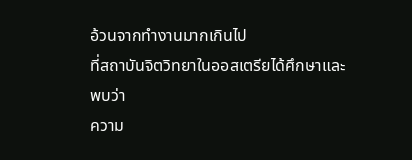อ้วนจากทำงานมากเกินไป
ที่สถาบันจิตวิทยาในออสเตรียได้ศึกษาและพบว่า
ความ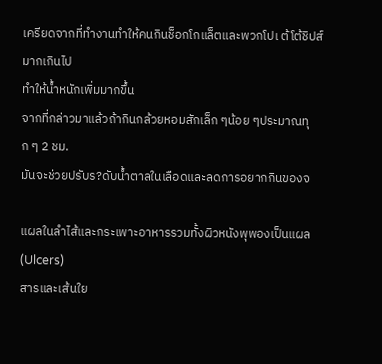เครียดจากที่ทำงานทำให้คนกินช็อกโกแล็ตและพวกโปเ ต้โต้ชิปส์มากเกินไป
ทำให้น้ำหนักเพิ่มมากขึ้น
จากที่กล่าวมาแล้วถ้ากินกล้วยหอมสักเล็ก ๆน้อย ๆประมาณทุก ๆ 2 ชม.
มันจะช่วยปรับร?ดับน้ำตาลในเลือดและลดการอยากกินของจ

แผลในลำไส้และกระเพาะอาหารรวมทั้งผิวหนังพุพองเป็นแผล (Ulcers)
สารและเส้นใย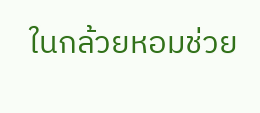ในกล้วยหอมช่วย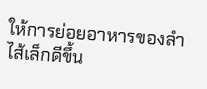ให้การย่อยอาหารของลำไส้เล็กดีขึ้น